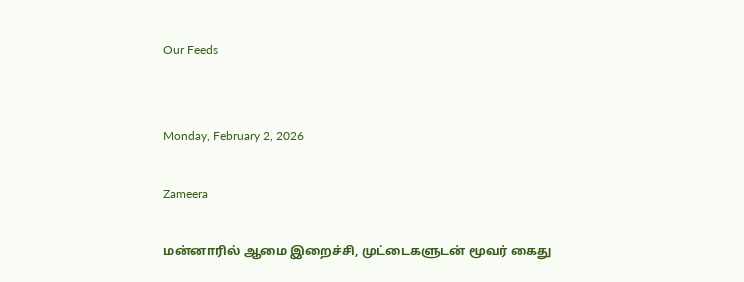Our Feeds


Monday, February 2, 2026

Zameera

மன்னாரில் ஆமை இறைச்சி, முட்டைகளுடன் மூவர் கைது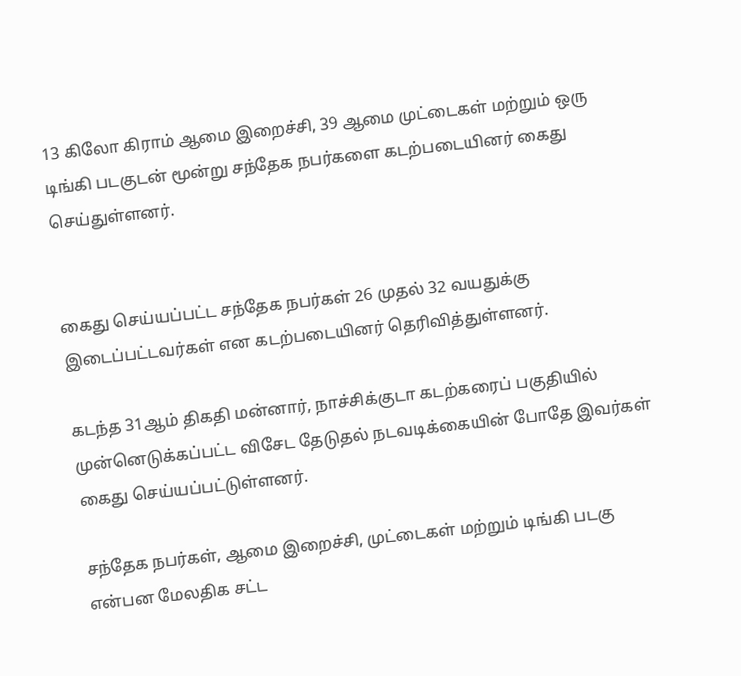13 கிலோ கிராம் ஆமை இறைச்சி, 39 ஆமை முட்டைகள் மற்றும் ஒரு டிங்கி படகுடன் மூன்று சந்தேக நபர்களை கடற்படையினர் கைது செய்துள்ளனர்.


கைது செய்யப்பட்ட சந்தேக நபர்கள் 26 முதல் 32 வயதுக்கு இடைப்பட்டவர்கள் என கடற்படையினர் தெரிவித்துள்ளனர்.

கடந்த 31ஆம் திகதி மன்னார், நாச்சிக்குடா கடற்கரைப் பகுதியில் முன்னெடுக்கப்பட்ட விசேட தேடுதல் நடவடிக்கையின் போதே இவர்கள் கைது செய்யப்பட்டுள்ளனர்.

சந்தேக நபர்கள், ஆமை இறைச்சி, முட்டைகள் மற்றும் டிங்கி படகு என்பன மேலதிக சட்ட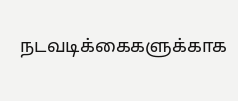நடவடிக்கைகளுக்காக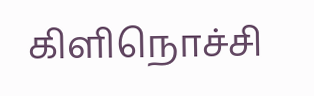கிளிநொச்சி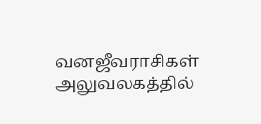வனஜீவராசிகள் அலுவலகத்தில்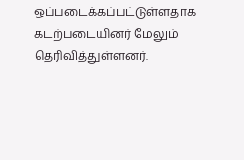ஒப்படைக்கப்பட்டுள்ளதாக கடற்படையினர் மேலும் தெரிவித்துள்ளனர்.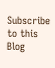Subscribe to this Blog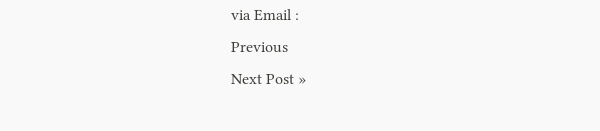via Email :
Previous
Next Post »